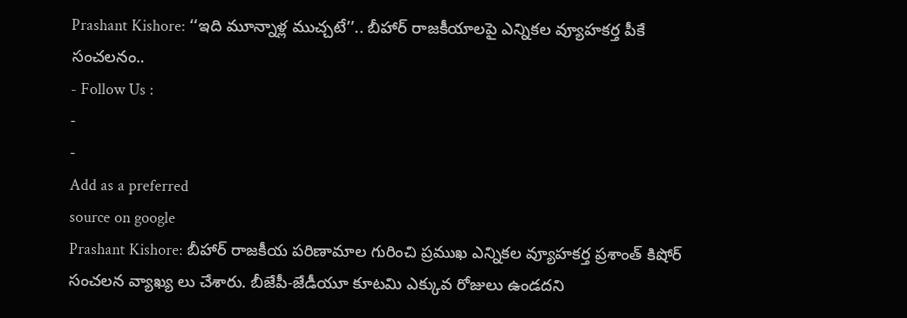Prashant Kishore: ‘‘ఇది మూన్నాళ్ల ముచ్చటే’’.. బీహార్ రాజకీయాలపై ఎన్నికల వ్యూహకర్త పీకే సంచలనం..
- Follow Us :
-
-
Add as a preferred
source on google
Prashant Kishore: బీహార్ రాజకీయ పరిణామాల గురించి ప్రముఖ ఎన్నికల వ్యూహకర్త ప్రశాంత్ కిషోర్ సంచలన వ్యాఖ్య లు చేశారు. బీజేపీ-జేడీయూ కూటమి ఎక్కువ రోజులు ఉండదని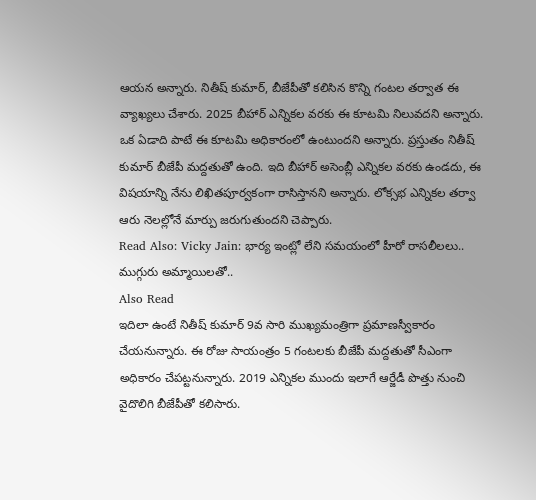ఆయన అన్నారు. నితీష్ కుమార్, బీజేపీతో కలిసిన కొన్ని గంటల తర్వాత ఈ వ్యాఖ్యలు చేశారు. 2025 బీహార్ ఎన్నికల వరకు ఈ కూటమి నిలువదని అన్నారు. ఒక ఏడాది పాటే ఈ కూటమి అధికారంలో ఉంటుందని అన్నారు. ప్రస్తుతం నితీష్ కుమార్ బీజేపీ మద్దతుతో ఉంది. ఇది బీహార్ అసెంబ్లీ ఎన్నికల వరకు ఉండదు, ఈ విషయాన్ని నేను లిఖితపూర్వకంగా రాసిస్తానని అన్నారు. లోక్సభ ఎన్నికల తర్వా ఆరు నెలల్లోనే మార్పు జరుగుతుందని చెప్పారు.
Read Also: Vicky Jain: భార్య ఇంట్లో లేని సమయంలో హీరో రాసలీలలు.. ముగ్గురు అమ్మాయిలతో..
Also Read
ఇదిలా ఉంటే నితీష్ కుమార్ 9వ సారి ముఖ్యమంత్రిగా ప్రమాణస్వీకారం చేయనున్నారు. ఈ రోజు సాయంత్రం 5 గంటలకు బీజేపీ మద్దతుతో సీఎంగా అధికారం చేపట్టనున్నారు. 2019 ఎన్నికల ముందు ఇలాగే ఆర్జేడీ పొత్తు నుంచి వైదొలిగి బీజేపీతో కలిసారు.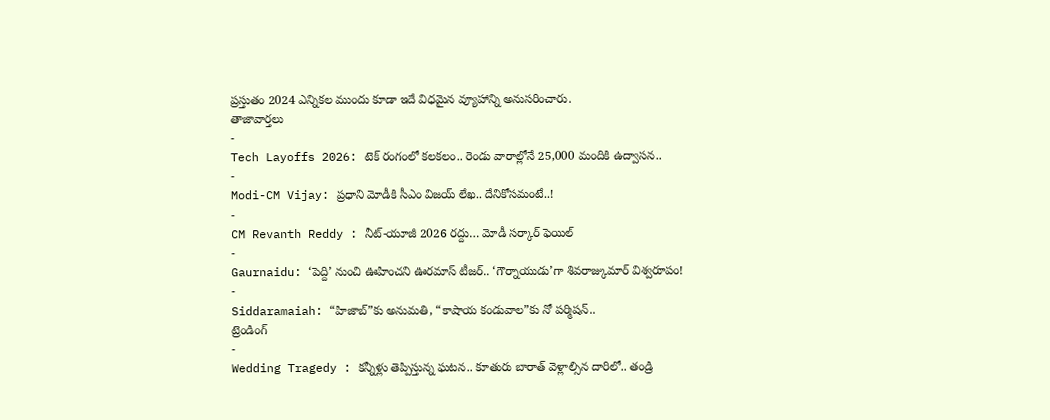ప్రస్తుతం 2024 ఎన్నికల ముందు కూడా ఇదే విధమైన వ్యూహాన్ని అనుసరించారు.
తాజావార్తలు
-
Tech Layoffs 2026: టెక్ రంగంలో కలకలం.. రెండు వారాల్లోనే 25,000 మందికి ఉద్వాసన..
-
Modi-CM Vijay: ప్రధాని మోడీకి సీఎం విజయ్ లేఖ.. దేనికోసమంటే..!
-
CM Revanth Reddy : నీట్-యూజీ 2026 రద్దు… మోడీ సర్కార్ ఫెయిల్
-
Gaurnaidu: ‘పెద్ది’ నుంచి ఊహించని ఊరమాస్ టీజర్.. ‘గౌర్నాయుడు’గా శివరాజ్కుమార్ విశ్వరూపం!
-
Siddaramaiah: “హిజాబ్”కు అనుమతి, “కాషాయ కండువాల”కు నో పర్మిషన్..
ట్రెండింగ్
-
Wedding Tragedy : కన్నీళ్లు తెప్పిస్తున్న ఘటన.. కూతురు బారాత్ వెళ్లాల్సిన దారిలో.. తండ్రి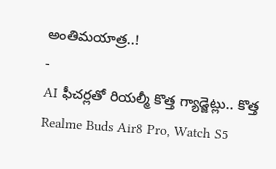అంతిమయాత్ర..!
-
AI ఫీచర్లతో రియల్మీ కొత్త గ్యాడ్జెట్లు.. కొత్త Realme Buds Air8 Pro, Watch S5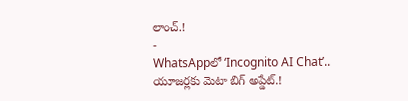లాంచ్.!
-
WhatsAppలో ‘Incognito AI Chat’.. యూజర్లకు మెటా బిగ్ అప్డేట్.!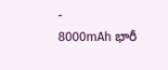-
8000mAh భారీ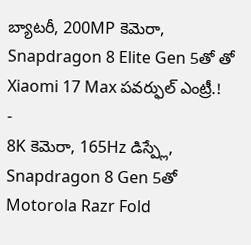బ్యాటరీ, 200MP కెమెరా, Snapdragon 8 Elite Gen 5తో తో Xiaomi 17 Max పవర్ఫుల్ ఎంట్రీ.!
-
8K కెమెరా, 165Hz డిస్ప్లే, Snapdragon 8 Gen 5తో Motorola Razr Fold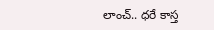లాంచ్.. ధరే కాస్త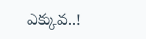ఎక్కువ..!